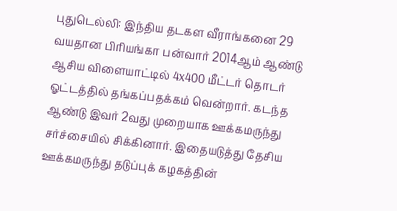புதுடெல்லி: இந்திய தடகள வீராங்கனை 29 வயதான பிரியங்கா பன்வார் 2014ஆம் ஆண்டு ஆசிய விளையாட்டில் 4x400 மீட்டர் தொடர் ஓட்டத்தில் தங்கப்பதக்கம் வென்றார். கடந்த ஆண்டு இவர் 2வது முறையாக ஊக்கமருந்து சர்ச்சையில் சிக்கினார். இதையடுத்து தேசிய ஊக்கமருந்து தடுப்புக் கழகத்தின்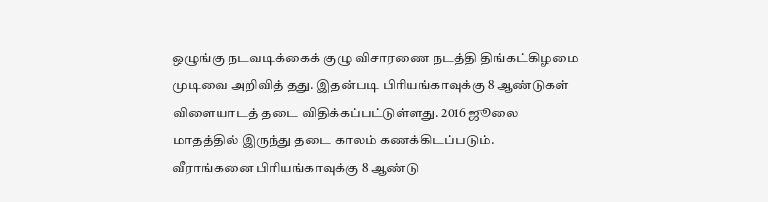ஒழுங்கு நடவடிக்கைக் குழு விசாரணை நடத்தி திங்கட்கிழமை முடிவை அறிவித் தது. இதன்படி பிரியங்காவுக்கு 8 ஆண்டுகள் விளையாடத் தடை விதிக்கப்பட்டுள்ளது. 2016 ஜூலை மாதத்தில் இருந்து தடை காலம் கணக்கிடப்படும்.
வீராங்கனை பிரியங்காவுக்கு 8 ஆண்டு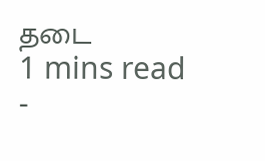தடை
1 mins read
-